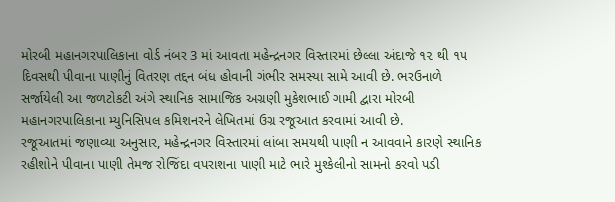મોરબી મહાનગરપાલિકાના વોર્ડ નંબર 3 માં આવતા મહેન્દ્રનગર વિસ્તારમાં છેલ્લા અંદાજે ૧૨ થી ૧૫ દિવસથી પીવાના પાણીનું વિતરણ તદ્દન બંધ હોવાની ગંભીર સમસ્યા સામે આવી છે. ભરઉનાળે સર્જાયેલી આ જળટોકટી અંગે સ્થાનિક સામાજિક અગ્રણી મુકેશભાઈ ગામી દ્વારા મોરબી મહાનગરપાલિકાના મ્યુનિસિપલ કમિશનરને લેખિતમાં ઉગ્ર રજૂઆત કરવામાં આવી છે.
રજૂઆતમાં જણાવ્યા અનુસાર, મહેન્દ્રનગર વિસ્તારમાં લાંબા સમયથી પાણી ન આવવાને કારણે સ્થાનિક રહીશોને પીવાના પાણી તેમજ રોજિંદા વપરાશના પાણી માટે ભારે મુશ્કેલીનો સામનો કરવો પડી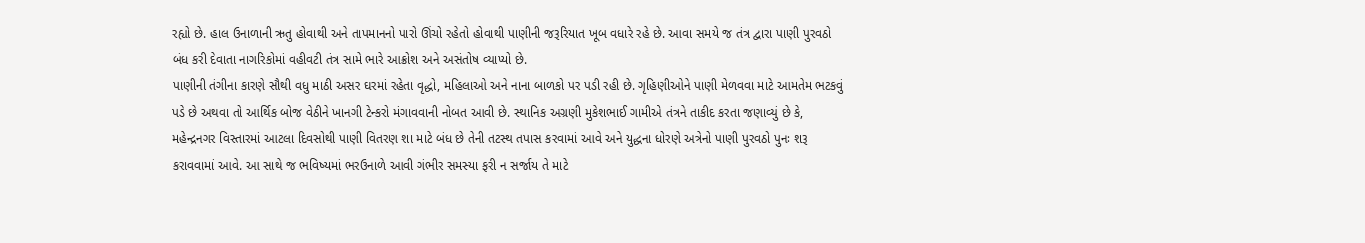રહ્યો છે. હાલ ઉનાળાની ઋતુ હોવાથી અને તાપમાનનો પારો ઊંચો રહેતો હોવાથી પાણીની જરૂરિયાત ખૂબ વધારે રહે છે. આવા સમયે જ તંત્ર દ્વારા પાણી પુરવઠો બંધ કરી દેવાતા નાગરિકોમાં વહીવટી તંત્ર સામે ભારે આક્રોશ અને અસંતોષ વ્યાપ્યો છે.
પાણીની તંગીના કારણે સૌથી વધુ માઠી અસર ઘરમાં રહેતા વૃદ્ધો, મહિલાઓ અને નાના બાળકો પર પડી રહી છે. ગૃહિણીઓને પાણી મેળવવા માટે આમતેમ ભટકવું પડે છે અથવા તો આર્થિક બોજ વેઠીને ખાનગી ટેન્કરો મંગાવવાની નોબત આવી છે. સ્થાનિક અગ્રણી મુકેશભાઈ ગામીએ તંત્રને તાકીદ કરતા જણાવ્યું છે કે, મહેન્દ્રનગર વિસ્તારમાં આટલા દિવસોથી પાણી વિતરણ શા માટે બંધ છે તેની તટસ્થ તપાસ કરવામાં આવે અને યુદ્ધના ધોરણે અત્રેનો પાણી પુરવઠો પુનઃ શરૂ કરાવવામાં આવે. આ સાથે જ ભવિષ્યમાં ભરઉનાળે આવી ગંભીર સમસ્યા ફરી ન સર્જાય તે માટે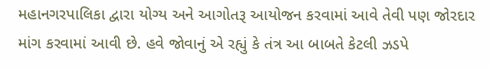મહાનગરપાલિકા દ્વારા યોગ્ય અને આગોતરૂ આયોજન કરવામાં આવે તેવી પણ જોરદાર માંગ કરવામાં આવી છે. હવે જોવાનું એ રહ્યું કે તંત્ર આ બાબતે કેટલી ઝડપે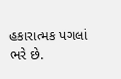હકારાત્મક પગલાં ભરે છે.